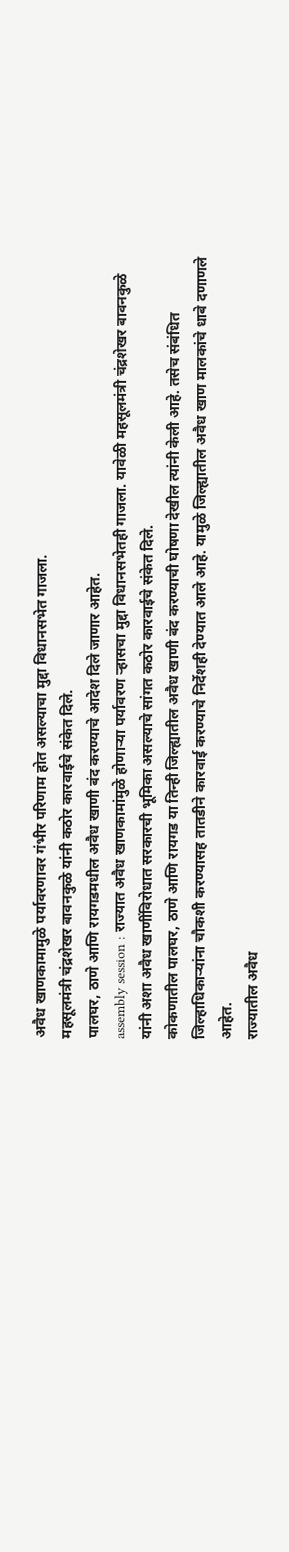अवैध खाणकामामुळे पर्यावरणावर गंभीर परिणाम होत असल्याचा मुद्दा विधानसभेत गाजला.
महसूलमंत्री चंद्रशेखर बावनकुळे यांनी कठोर कारवाईचे संकेत दिले.
पालघर, ठाणे आणि रायगडमधील अवैध खाणी बंद करण्याचे आदेश दिले जाणार आहेत.
assembly session : राज्यात अवैध खाणकामांमुळे होणाऱ्या पर्यावरण ऱ्हासचा मुद्दा विधानसभेतही गाजला. यावेळी महसूलमंत्री चंद्रशेखर बावनकुळे यांनी अशा अवैध खाणींविरोधात सरकारची भूमिका असल्याचे सांगत कठोर कारवाईचे संकेत दिले.
कोकणातील पालघर, ठाणे आणि रायगड या तिन्ही जिल्ह्यातील अवैध खाणी बंद करण्याची घोषणा देखील त्यांनी केली आहे. तसेच संबंधित जिल्हाधिकाऱ्यांना चौकशी करण्यासह तातडीने कारवाई करण्याचे निर्देशही देण्यात आले आहे. यामुळे जिल्ह्यातील अवैध खाण मालकांचे धाबे दणाणले आहेत.
राज्यातील अवैध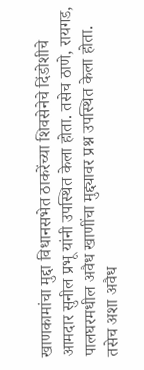खाणकामांचा मुद्दा विधानसभेत ठाकरेंच्या शिवसेनेचे दिंडोशीचे आमदार सुनील प्रभू यांनी उपस्थित केला होता. तसेच ठाणे, रायगड, पालघरमधील अवैध खाणींचा मुद्द्यावर प्रश्न उपस्थित केला होता.
तसेच अशा अवैध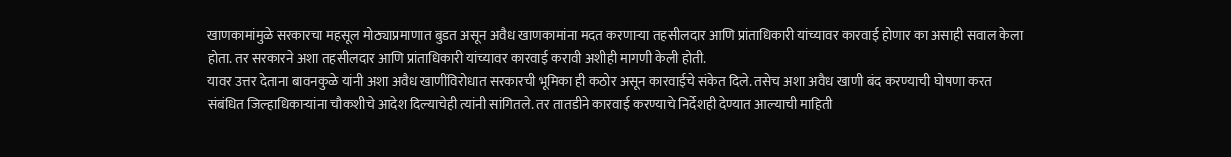खाणकामांमुळे सरकारचा महसूल मोठ्याप्रमाणात बुडत असून अवैध खाणकामांना मदत करणाऱ्या तहसीलदार आणि प्रांताधिकारी यांच्यावर कारवाई होणार का असाही सवाल केला होता. तर सरकारने अशा तहसीलदार आणि प्रांताधिकारी यांच्यावर कारवाई करावी अशीही मागणी केली होती.
यावर उत्तर देताना बावनकुळे यांनी अशा अवैध खाणींविरोधात सरकारची भूमिका ही कठोर असून कारवाईचे संकेत दिले. तसेच अशा अवैध खाणी बंद करण्याची घोषणा करत संबंधित जिल्हाधिकाऱ्यांना चौकशीचे आदेश दिल्याचेही त्यांनी सांगितले. तर तातडीने कारवाई करण्याचे निर्देशही देण्यात आल्याची माहिती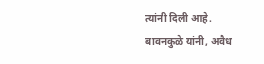त्यांनी दिली आहे.
बावनकुळे यांनी, अवैध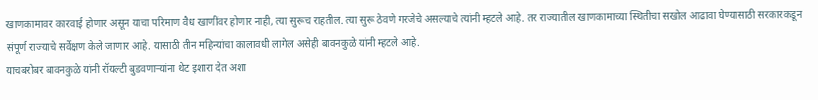खाणकामावर कारवाई होणार असून याचा परिमाण वैध खाणींवर होणार नाही, त्या सुरूच राहतील. त्या सुरू ठेवणे गरजेचे असल्याचे त्यांनी म्हटले आहे. तर राज्यातील खाणकामाच्या स्थितीचा सखोल आढावा घेण्यासाठी सरकारकडून संपूर्ण राज्याचे सर्वेक्षण केले जाणार आहे. यासाठी तीन महिन्यांचा कालावधी लागेल असेही बावनकुळे यांनी म्हटले आहे.
याचबरोबर बावनकुळे यांनी रॉयल्टी बुडवणाऱ्यांना थेट इशारा देत अशा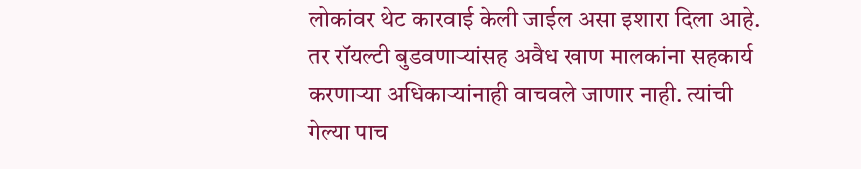लोकांवर थेट कारवाई केली जाईल असा इशारा दिला आहे. तर रॉयल्टी बुडवणाऱ्यांसह अवैध खाण मालकांना सहकार्य करणाऱ्या अधिकाऱ्यांनाही वाचवले जाणार नाही. त्यांची गेल्या पाच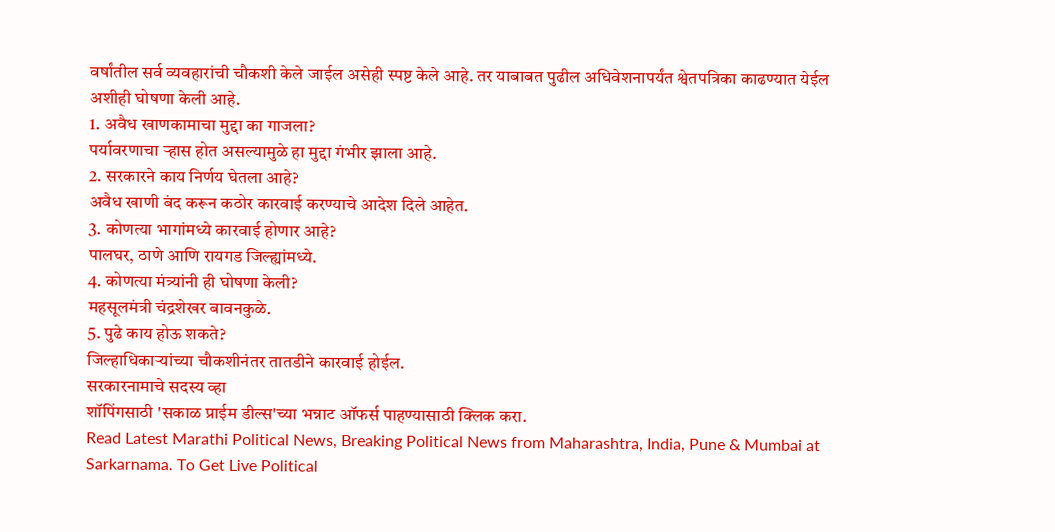वर्षांतील सर्व व्यवहारांची चौकशी केले जाईल असेही स्पष्ट केले आहे. तर याबाबत पुढील अधिवेशनापर्यंत श्वेतपत्रिका काढण्यात येईल अशीही घोषणा केली आहे.
1. अवैध खाणकामाचा मुद्दा का गाजला?
पर्यावरणाचा ऱ्हास होत असल्यामुळे हा मुद्दा गंभीर झाला आहे.
2. सरकारने काय निर्णय घेतला आहे?
अवैध खाणी बंद करून कठोर कारवाई करण्याचे आदेश दिले आहेत.
3. कोणत्या भागांमध्ये कारवाई होणार आहे?
पालघर, ठाणे आणि रायगड जिल्ह्यांमध्ये.
4. कोणत्या मंत्र्यांनी ही घोषणा केली?
महसूलमंत्री चंद्रशेखर बावनकुळे.
5. पुढे काय होऊ शकते?
जिल्हाधिकाऱ्यांच्या चौकशीनंतर तातडीने कारवाई होईल.
सरकारनामाचे सदस्य व्हा
शॉपिंगसाठी 'सकाळ प्राईम डील्स'च्या भन्नाट ऑफर्स पाहण्यासाठी क्लिक करा.
Read Latest Marathi Political News, Breaking Political News from Maharashtra, India, Pune & Mumbai at Sarkarnama. To Get Live Political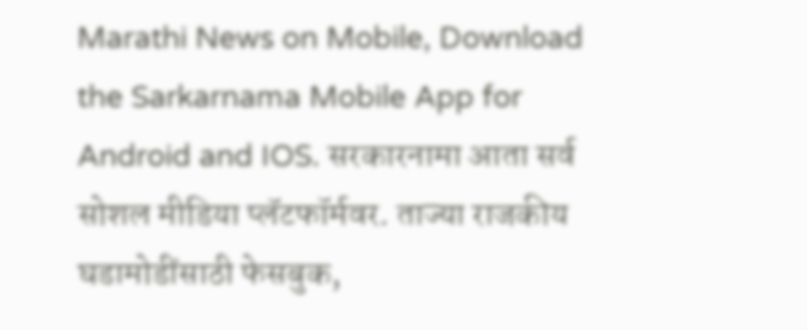Marathi News on Mobile, Download the Sarkarnama Mobile App for Android and IOS. सरकारनामा आता सर्व सोशल मीडिया प्लॅटफॉर्मवर. ताज्या राजकीय घडामोडींसाठी फेसबुक,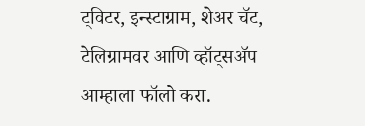ट्विटर, इन्स्टाग्राम, शेअर चॅट, टेलिग्रामवर आणि व्हॉट्सॲप आम्हाला फॉलो करा.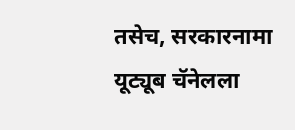तसेच, सरकारनामा यूट्यूब चॅनेलला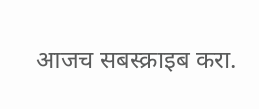आजच सबस्क्राइब करा.